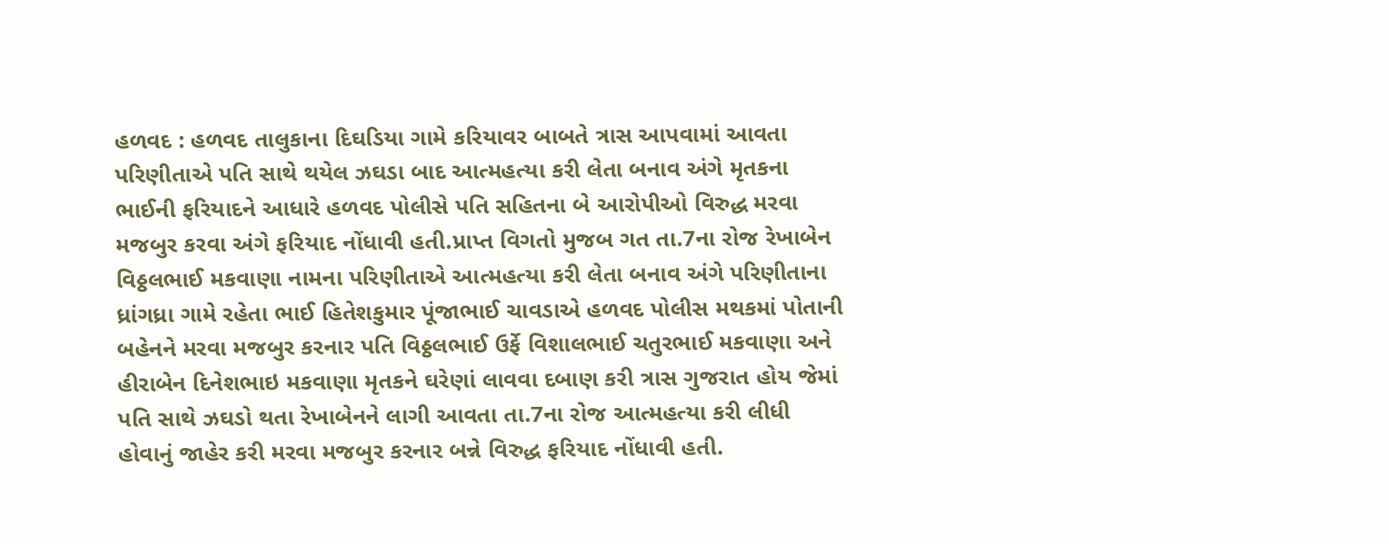હળવદ : હળવદ તાલુકાના દિઘડિયા ગામે કરિયાવર બાબતે ત્રાસ આપવામાં આવતા પરિણીતાએ પતિ સાથે થયેલ ઝઘડા બાદ આત્મહત્યા કરી લેતા બનાવ અંગે મૃતકના ભાઈની ફરિયાદને આધારે હળવદ પોલીસે પતિ સહિતના બે આરોપીઓ વિરુદ્ધ મરવા મજબુર કરવા અંગે ફરિયાદ નોંધાવી હતી.પ્રાપ્ત વિગતો મુજબ ગત તા.7ના રોજ રેખાબેન વિઠ્ઠલભાઈ મકવાણા નામના પરિણીતાએ આત્મહત્યા કરી લેતા બનાવ અંગે પરિણીતાના ધ્રાંગધ્રા ગામે રહેતા ભાઈ હિતેશકુમાર પૂંજાભાઈ ચાવડાએ હળવદ પોલીસ મથકમાં પોતાની બહેનને મરવા મજબુર કરનાર પતિ વિઠ્ઠલભાઈ ઉર્ફે વિશાલભાઈ ચતુરભાઈ મકવાણા અને હીરાબેન દિનેશભાઇ મકવાણા મૃતકને ઘરેણાં લાવવા દબાણ કરી ત્રાસ ગુજરાત હોય જેમાં પતિ સાથે ઝઘડો થતા રેખાબેનને લાગી આવતા તા.7ના રોજ આત્મહત્યા કરી લીધી હોવાનું જાહેર કરી મરવા મજબુર કરનાર બન્ને વિરુદ્ધ ફરિયાદ નોંધાવી હતી.